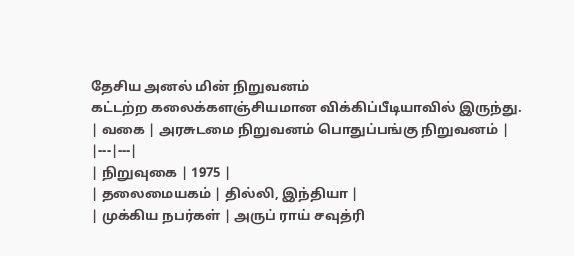தேசிய அனல் மின் நிறுவனம்
கட்டற்ற கலைக்களஞ்சியமான விக்கிப்பீடியாவில் இருந்து.
| வகை | அரசுடமை நிறுவனம் பொதுப்பங்கு நிறுவனம் |
|---|---|
| நிறுவுகை | 1975 |
| தலைமையகம் | தில்லி, இந்தியா |
| முக்கிய நபர்கள் | அருப் ராய் சவுத்ரி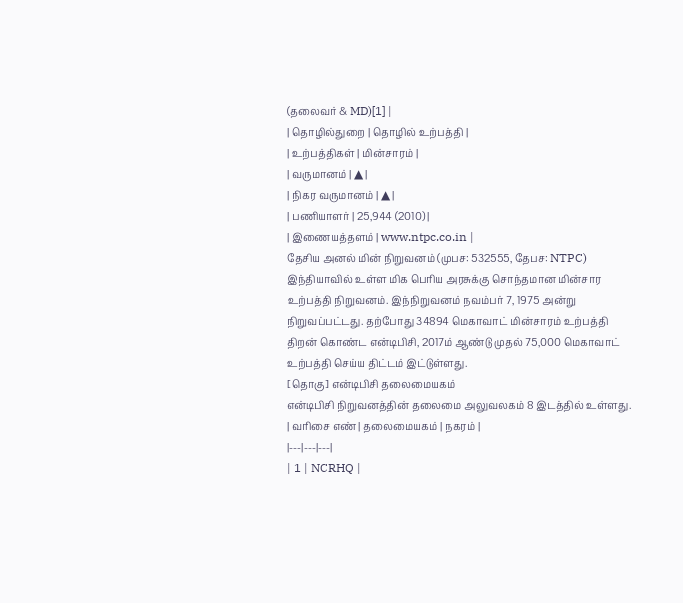(தலைவர் & MD)[1] |
| தொழில்துறை | தொழில் உற்பத்தி |
| உற்பத்திகள் | மின்சாரம் |
| வருமானம் | ▲ |
| நிகர வருமானம் | ▲ |
| பணியாளர் | 25,944 (2010) |
| இணையத்தளம் | www.ntpc.co.in |
தேசிய அனல் மின் நிறுவனம் (முபச: 532555, தேபச: NTPC) இந்தியாவில் உள்ள மிக பெரிய அரசுக்கு சொந்தமான மின்சார உற்பத்தி நிறுவனம். இந்நிறுவனம் நவம்பர் 7, 1975 அன்று நிறுவப்பட்டது. தற்போது 34894 மெகாவாட் மின்சாரம் உற்பத்தி திறன் கொண்ட என்டிபிசி, 2017ம் ஆண்டு முதல் 75,000 மெகாவாட் உற்பத்தி செய்ய திட்டம் இட்டுள்ளது.
[தொகு] என்டிபிசி தலைமையகம்
என்டிபிசி நிறுவனத்தின் தலைமை அலுவலகம் 8 இடத்தில் உள்ளது.
| வரிசை எண் | தலைமையகம் | நகரம் |
|---|---|---|
| 1 | NCRHQ |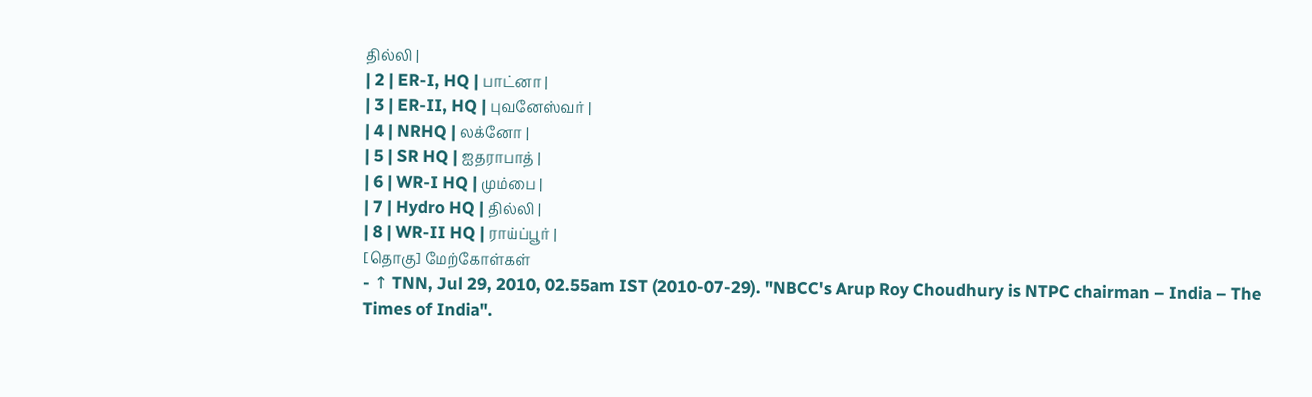தில்லி |
| 2 | ER-I, HQ | பாட்னா |
| 3 | ER-II, HQ | புவனேஸ்வர் |
| 4 | NRHQ | லக்னோ |
| 5 | SR HQ | ஐதராபாத் |
| 6 | WR-I HQ | மும்பை |
| 7 | Hydro HQ | தில்லி |
| 8 | WR-II HQ | ராய்ப்பூர் |
[தொகு] மேற்கோள்கள்
- ↑ TNN, Jul 29, 2010, 02.55am IST (2010-07-29). "NBCC's Arup Roy Choudhury is NTPC chairman – India – The Times of India".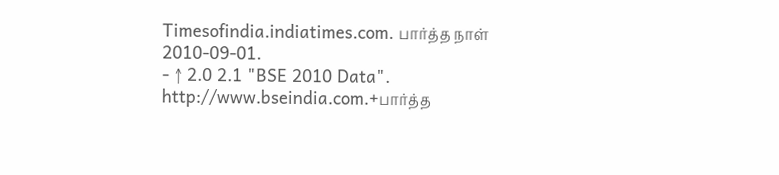Timesofindia.indiatimes.com. பார்த்த நாள் 2010-09-01.
- ↑ 2.0 2.1 "BSE 2010 Data". http://www.bseindia.com.+பார்த்த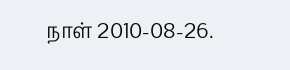நாள் 2010-08-26.